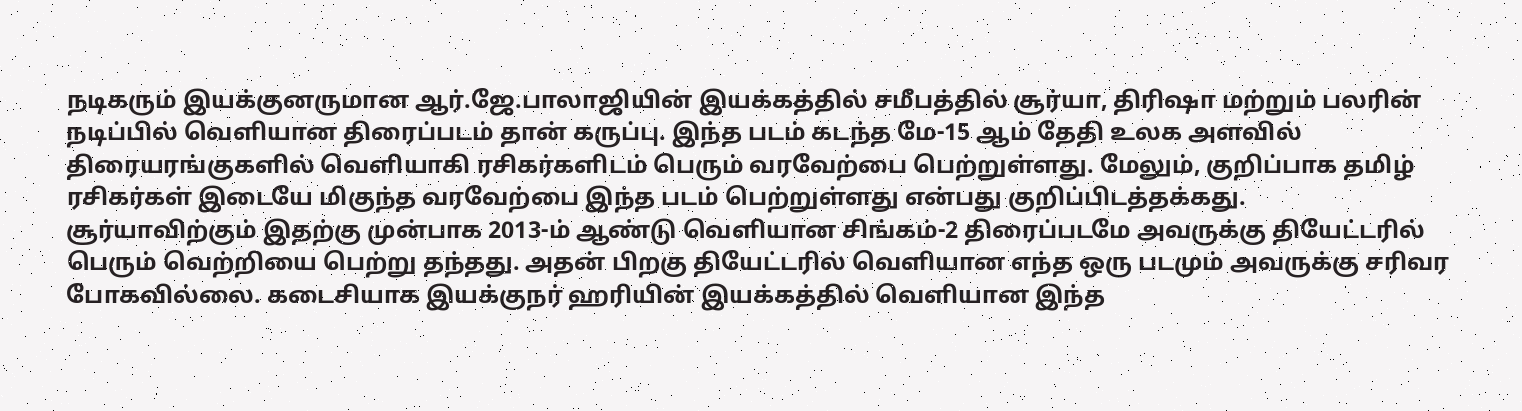நடிகரும் இயக்குனருமான ஆர்.ஜே.பாலாஜியின் இயக்கத்தில் சமீபத்தில் சூர்யா, திரிஷா மற்றும் பலரின் நடிப்பில் வெளியான திரைப்படம் தான் கருப்பு. இந்த படம் கடந்த மே-15 ஆம் தேதி உலக அளவில் திரையரங்குகளில் வெளியாகி ரசிகர்களிடம் பெரும் வரவேற்பை பெற்றுள்ளது. மேலும், குறிப்பாக தமிழ் ரசிகர்கள் இடையே மிகுந்த வரவேற்பை இந்த படம் பெற்றுள்ளது என்பது குறிப்பிடத்தக்கது.
சூர்யாவிற்கும் இதற்கு முன்பாக 2013-ம் ஆண்டு வெளியான சிங்கம்-2 திரைப்படமே அவருக்கு தியேட்டரில் பெரும் வெற்றியை பெற்று தந்தது. அதன் பிறகு தியேட்டரில் வெளியான எந்த ஒரு படமும் அவருக்கு சரிவர போகவில்லை. கடைசியாக இயக்குநர் ஹரியின் இயக்கத்தில் வெளியான இந்த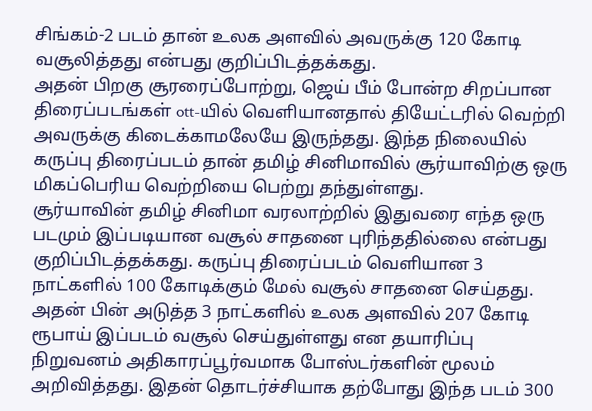சிங்கம்-2 படம் தான் உலக அளவில் அவருக்கு 120 கோடி வசூலித்தது என்பது குறிப்பிடத்தக்கது.
அதன் பிறகு சூரரைப்போற்று, ஜெய் பீம் போன்ற சிறப்பான திரைப்படங்கள் ott-யில் வெளியானதால் தியேட்டரில் வெற்றி அவருக்கு கிடைக்காமலேயே இருந்தது. இந்த நிலையில் கருப்பு திரைப்படம் தான் தமிழ் சினிமாவில் சூர்யாவிற்கு ஒரு மிகப்பெரிய வெற்றியை பெற்று தந்துள்ளது.
சூர்யாவின் தமிழ் சினிமா வரலாற்றில் இதுவரை எந்த ஒரு படமும் இப்படியான வசூல் சாதனை புரிந்ததில்லை என்பது குறிப்பிடத்தக்கது. கருப்பு திரைப்படம் வெளியான 3 நாட்களில் 100 கோடிக்கும் மேல் வசூல் சாதனை செய்தது.
அதன் பின் அடுத்த 3 நாட்களில் உலக அளவில் 207 கோடி ரூபாய் இப்படம் வசூல் செய்துள்ளது என தயாரிப்பு நிறுவனம் அதிகாரப்பூர்வமாக போஸ்டர்களின் மூலம் அறிவித்தது. இதன் தொடர்ச்சியாக தற்போது இந்த படம் 300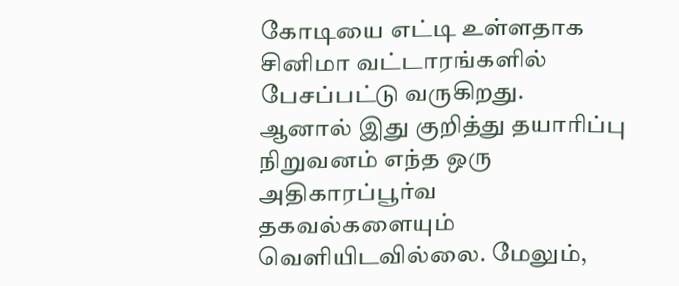கோடியை எட்டி உள்ளதாக சினிமா வட்டாரங்களில் பேசப்பட்டு வருகிறது.
ஆனால் இது குறித்து தயாரிப்பு நிறுவனம் எந்த ஒரு அதிகாரப்பூர்வ தகவல்களையும் வெளியிடவில்லை. மேலும்,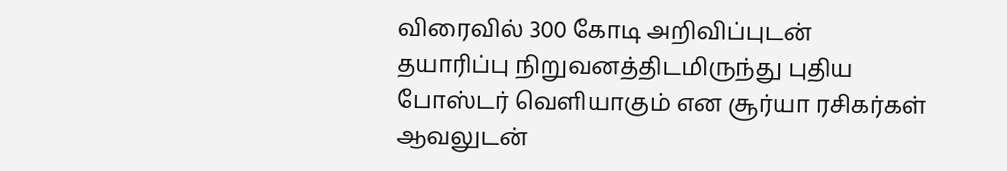விரைவில் 300 கோடி அறிவிப்புடன் தயாரிப்பு நிறுவனத்திடமிருந்து புதிய போஸ்டர் வெளியாகும் என சூர்யா ரசிகர்கள் ஆவலுடன்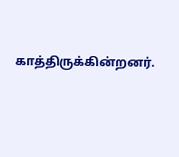காத்திருக்கின்றனர்.